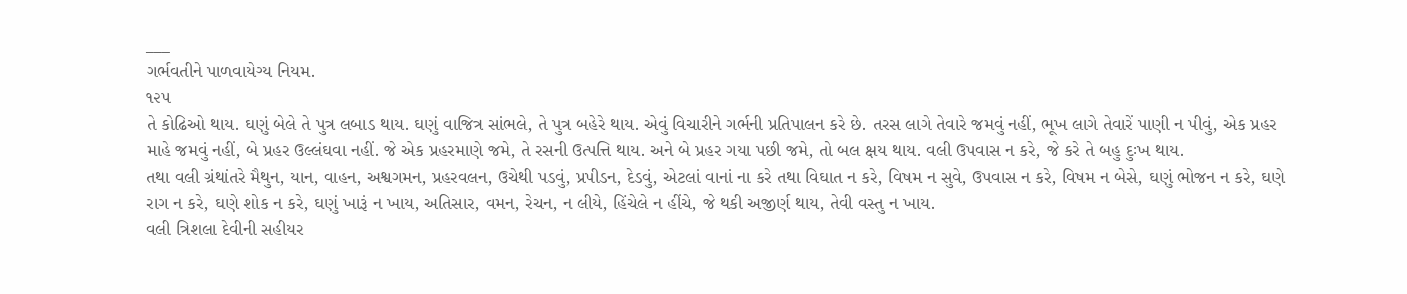___
ગર્ભવતીને પાળવાયેગ્ય નિયમ.
૧૨૫
તે કોઢિઓ થાય. ઘણું બેલે તે પુત્ર લબાડ થાય. ઘણું વાજિત્ર સાંભલે, તે પુત્ર બહેરે થાય. એવું વિચારીને ગર્ભની પ્રતિપાલન કરે છે. તરસ લાગે તેવારે જમવું નહીં, ભૂખ લાગે તેવારેં પાણી ન પીવું, એક પ્રહર માહે જમવું નહીં, બે પ્રહર ઉલ્લંઘવા નહીં. જે એક પ્રહરમાણે જમે, તે રસની ઉત્પત્તિ થાય. અને બે પ્રહર ગયા પછી જમે, તો બલ ક્ષય થાય. વલી ઉપવાસ ન કરે, જે કરે તે બહુ દુઃખ થાય.
તથા વલી ગ્રંથાંતરે મૈથુન, યાન, વાહન, અશ્વગમન, પ્રહરવલન, ઉચેથી પડવું, પ્રપીડન, દેડવું, એટલાં વાનાં ના કરે તથા વિઘાત ન કરે, વિષમ ન સુવે, ઉપવાસ ન કરે, વિષમ ન બેસે, ઘણું ભોજન ન કરે, ઘણે રાગ ન કરે, ઘણે શોક ન કરે, ઘણું ખારૂં ન ખાય, અતિસાર, વમન, રેચન, ન લીયે, હિંચેલે ન હીંચે, જે થકી અજીર્ણ થાય, તેવી વસ્તુ ન ખાય.
વલી ત્રિશલા દેવીની સહીયર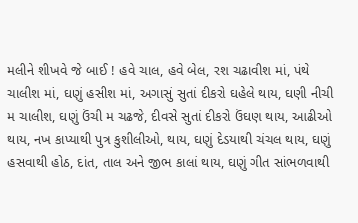મલીને શીખવે જે બાઈ ! હવે ચાલ, હવે બેલ, રશ ચઢાવીશ માં, પંથે ચાલીશ માં, ઘણું હસીશ માં, અગાસું સુતાં દીકરો ઘહેલે થાય, ઘણી નીચી મ ચાલીશ, ઘણું ઉંચી મ ચઢજે, દીવસે સુતાં દીકરો ઉંઘણ થાય, આઢીઓ થાય, નખ કાપ્યાથી પુત્ર કુશીલીઓ, થાય, ઘણું દેડયાથી ચંચલ થાય, ઘણું હસવાથી હોઠ, દાંત, તાલ અને જીભ કાલાં થાય, ઘણું ગીત સાંભળવાથી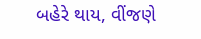બહેરે થાય, વીંજણે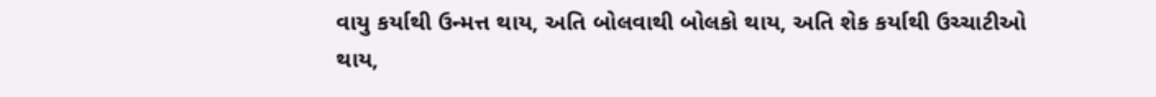વાયુ કર્યાથી ઉન્મત્ત થાય, અતિ બોલવાથી બોલકો થાય, અતિ શેક કર્યાથી ઉચ્ચાટીઓ થાય,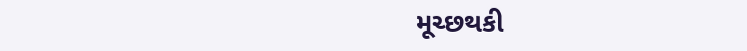મૂચ્છથકી